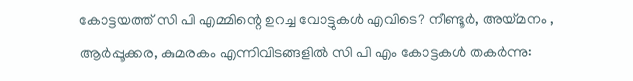കോട്ടയത്ത് സി പി എമ്മിന്റെ ഉറച്ച വോട്ടുകൾ എവിടെ? നീണ്ടൂര്‍, അയ്മനം , ആർപ്പൂക്കര, കുമരകം എന്നിവിടങ്ങളിൽ സി പി എം കോട്ടകൾ തകർന്നു: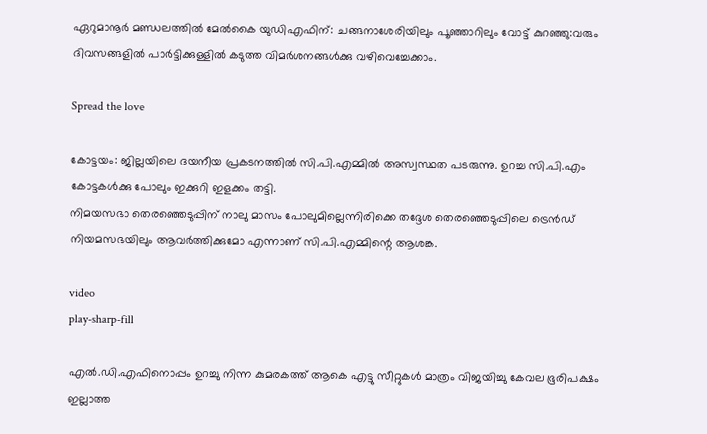ഏറുമാനൂർ മണ്ഡലത്തിൽ മേൽകൈ യുഡിഎഫിന്: ചങ്ങനാശേരിയിലും പൂഞ്ഞാറിലും വോട്ട് കുറഞ്ഞു:വരും ദിവസങ്ങളില്‍ പാര്‍ട്ടിക്കുള്ളില്‍ കടുത്ത വിമര്‍ശനങ്ങള്‍ക്കു വഴിവെച്ചേക്കാം.

Spread the love

കോട്ടയം: ജില്ലയിലെ ദയനീയ പ്രകടനത്തില്‍ സി.പി.എമ്മില്‍ അസ്വസ്ഥത പടരുന്നു. ഉറച്ച സി.പി.എം കോട്ടകള്‍ക്കു പോലും ഇക്കുറി ഇളക്കം തട്ടി.
നിമയസഭാ തെരഞ്ഞെടുപ്പിന് നാലു മാസം പോലുമില്ലെന്നിരിക്കെ തദ്ദേശ തെരഞ്ഞെടുപ്പിലെ ട്രെന്‍ഡ് നിയമസഭയിലും ആവര്‍ത്തിക്കുമോ എന്നാണ് സി.പി.എമ്മിന്റെ ആശങ്ക.

video
play-sharp-fill

എല്‍.ഡി.എഫിനൊപ്പം ഉറച്ചു നിന്ന കുമരകത്ത് ആകെ എട്ടു സീറ്റുകള്‍ മാത്രം വിജയിച്ചു കേവല ഭൂരിപക്ഷം ഇല്ലാത്ത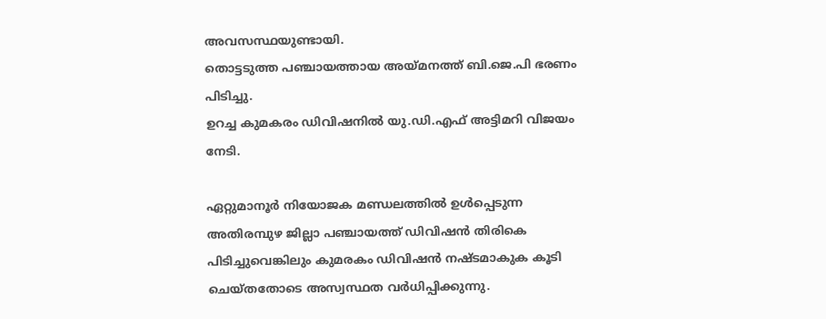അവസസ്ഥയുണ്ടായി.
തൊട്ടടുത്ത പഞ്ചായത്തായ അയ്മനത്ത് ബി.ജെ.പി ഭരണം പിടിച്ചു.
ഉറച്ച കുമകരം ഡിവിഷനില്‍ യു.ഡി.എഫ് അട്ടിമറി വിജയം നേടി.

ഏറ്റുമാനൂര്‍ നിയോജക മണ്ഡലത്തില്‍ ഉള്‍പ്പെടുന്ന അതിരമ്പുഴ ജില്ലാ പഞ്ചായത്ത് ഡിവിഷന്‍ തിരികെ പിടിച്ചുവെങ്കിലും കുമരകം ഡിവിഷന്‍ നഷ്ടമാകുക കൂടി ചെയ്തതോടെ അസ്വസ്ഥത വര്‍ധിപ്പിക്കുന്നു.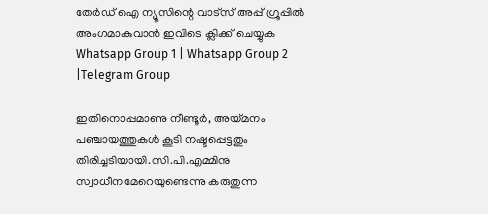തേർഡ് ഐ ന്യൂസിന്റെ വാട്സ് അപ്പ് ഗ്രൂപ്പിൽ അംഗമാകുവാൻ ഇവിടെ ക്ലിക്ക് ചെയ്യുക
Whatsapp Group 1 | Whatsapp Group 2 |Telegram Group

ഇതിനൊപ്പമാണു നീണ്ടൂര്‍, അയ്മനം പഞ്ചായത്തുകള്‍ കൂടി നഷ്ടപ്പെട്ടതും തിരിച്ചടിയായി.സി.പി.എമ്മിനു സ്വാധീനമേറെയുണ്ടെന്നു കരുതുന്ന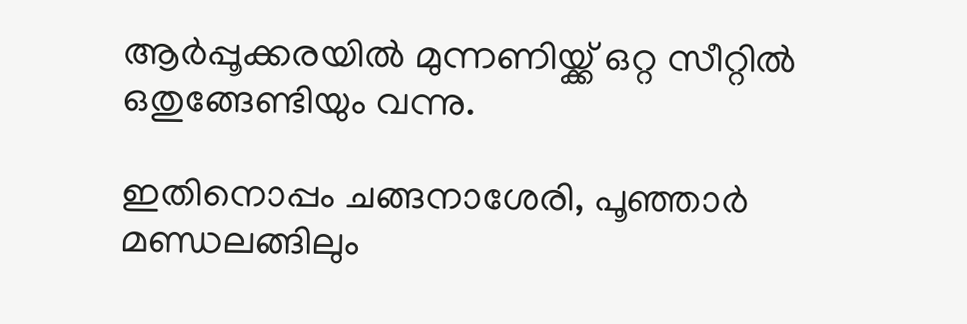ആര്‍പ്പൂക്കരയില്‍ മുന്നണിയ്ക്ക് ഒറ്റ സീറ്റില്‍ ഒതുങ്ങേണ്ടിയും വന്നു.

ഇതിനൊപ്പം ചങ്ങനാശേരി, പൂഞ്ഞാര്‍ മണ്ഡലങ്ങിലും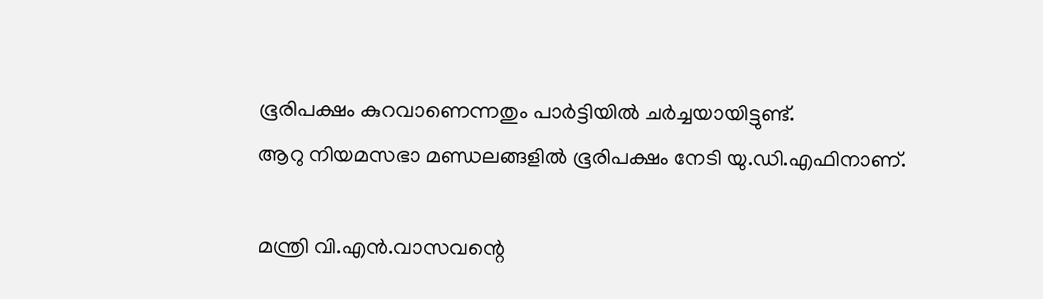ഭൂരിപക്ഷം കുറവാണെന്നതും പാര്‍ട്ടിയില്‍ ചര്‍ച്ചയായിട്ടുണ്ട്.
ആറു നിയമസഭാ മണ്ഡലങ്ങളില്‍ ഭൂരിപക്ഷം നേടി യു.ഡി.എഫിനാണ്.

മന്ത്രി വി.എന്‍.വാസവന്റെ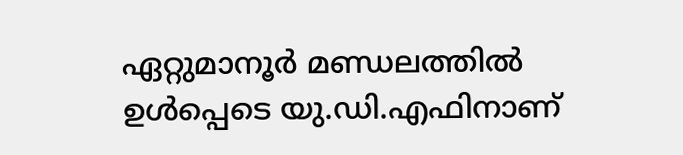ഏറ്റുമാനൂര്‍ മണ്ഡലത്തില്‍ ഉള്‍പ്പെടെ യു.ഡി.എഫിനാണ്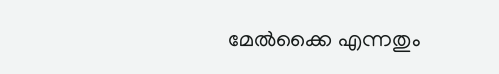മേല്‍ക്കൈ എന്നതും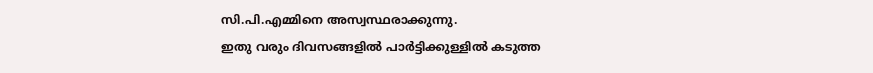സി.പി.എമ്മിനെ അസ്വസ്ഥരാക്കുന്നു.
ഇതു വരും ദിവസങ്ങളില്‍ പാര്‍ട്ടിക്കുള്ളില്‍ കടുത്ത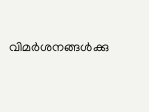വിമര്‍ശനങ്ങള്‍ക്കു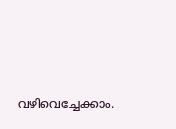വഴിവെച്ചേക്കാം.